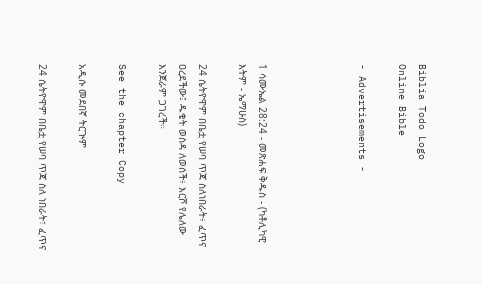Biblia Todo Logo
Online Bible

- Advertisements -




1 ሳሙኤል 28:24 - መጽሐፍ ቅዱስ - (ካቶሊካዊ እትም - ኤማሁስ)

24 ሴትዮዋም በቤቷ የሠባ ጥጃ ስለነበራት፥ ፈጥና ዐረደችው፤ ዱቄት ወስዳ ለወሰች፥ እርሾ የሌለው እንጀራም ጋገረች።

See the chapter Copy

አዲሱ መደበኛ ትርጒም

24 ሴትዮዋም በቤቷ የሠባ ጥጃ ስለ ነበራት፣ ፈጥና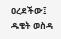ዐረደችው፤ ዱቄት ወስዳ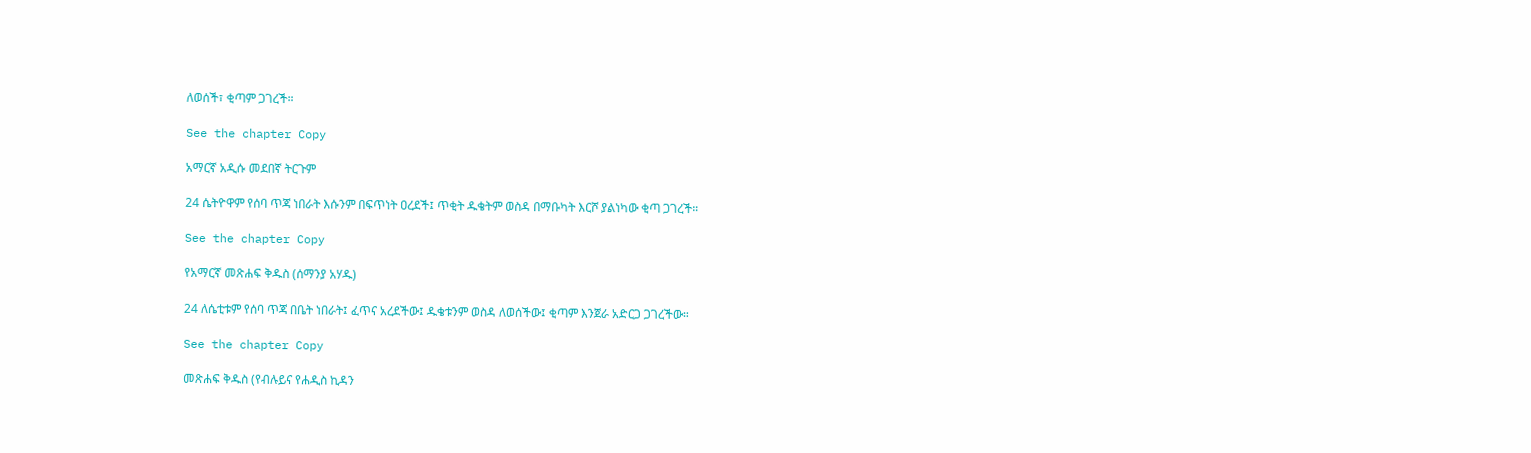ለወሰች፣ ቂጣም ጋገረች።

See the chapter Copy

አማርኛ አዲሱ መደበኛ ትርጉም

24 ሴትዮዋም የሰባ ጥጃ ነበራት እሱንም በፍጥነት ዐረደች፤ ጥቂት ዱቄትም ወስዳ በማቡካት እርሾ ያልነካው ቂጣ ጋገረች።

See the chapter Copy

የአማርኛ መጽሐፍ ቅዱስ (ሰማንያ አሃዱ)

24 ለሴቲቱም የሰባ ጥጃ በቤት ነበራት፤ ፈጥና አረደችው፤ ዱቄቱንም ወስዳ ለወሰችው፤ ቂጣም እንጀራ አድርጋ ጋገረችው።

See the chapter Copy

መጽሐፍ ቅዱስ (የብሉይና የሐዲስ ኪዳን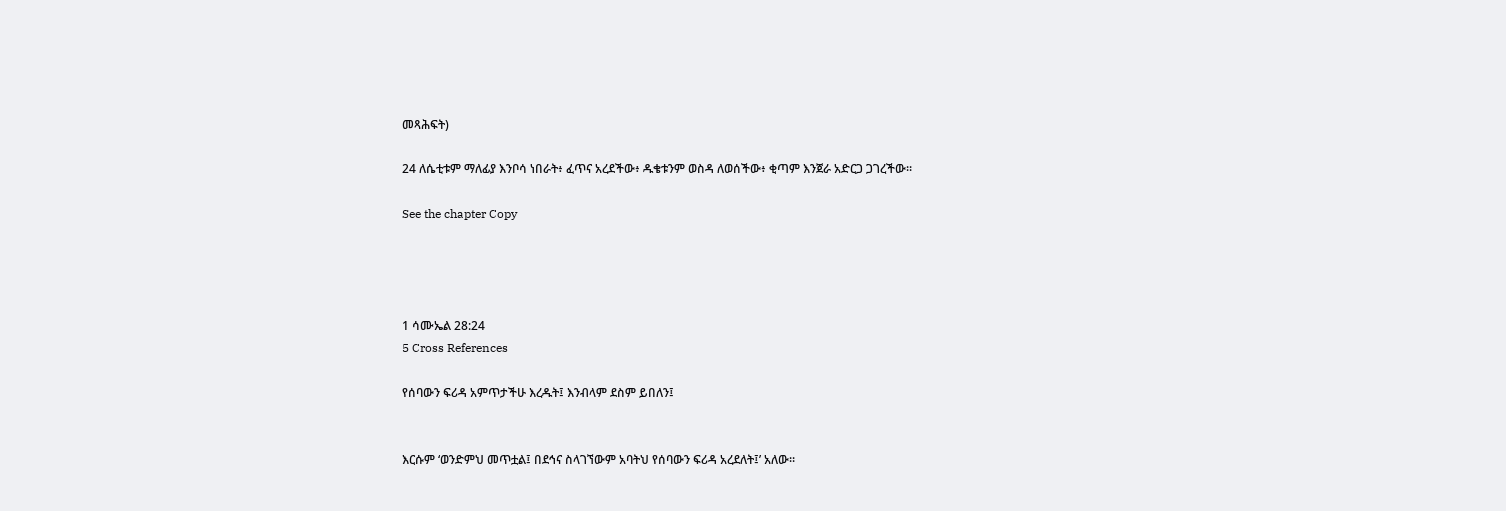መጻሕፍት)

24 ለሴቲቱም ማለፊያ እንቦሳ ነበራት፥ ፈጥና አረደችው፥ ዱቄቱንም ወስዳ ለወሰችው፥ ቂጣም እንጀራ አድርጋ ጋገረችው።

See the chapter Copy




1 ሳሙኤል 28:24
5 Cross References

የሰባውን ፍሪዳ አምጥታችሁ እረዱት፤ እንብላም ደስም ይበለን፤


እርሱም ‘ወንድምህ መጥቷል፤ በደኅና ስላገኘውም አባትህ የሰባውን ፍሪዳ አረደለት፤’ አለው።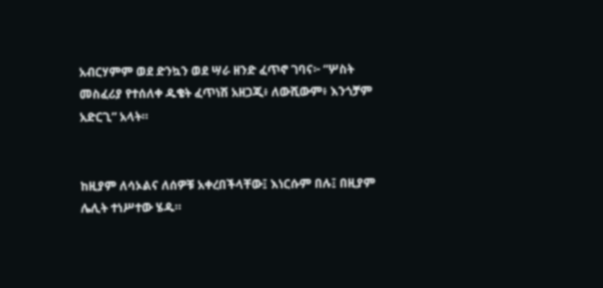አብርሃምም ወደ ድንኳን ወደ ሣራ ዘንድ ፈጥኖ ገባና፦ “ሦስት መስፈሪያ የተሰለቀ ዱቄት ፈጥነሽ አዘጋጂ፥ ለውሺውም፥ እንጎቻም አድርጊ” አላት።


ከዚያም ለሳኦልና ለሰዎቹ አቀረበችላቸው፤ እነርሱም በሉ፤ በዚያም ሌሊት ተነሥተው ሄዱ።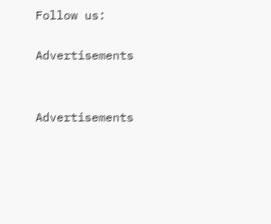Follow us:

Advertisements


Advertisements